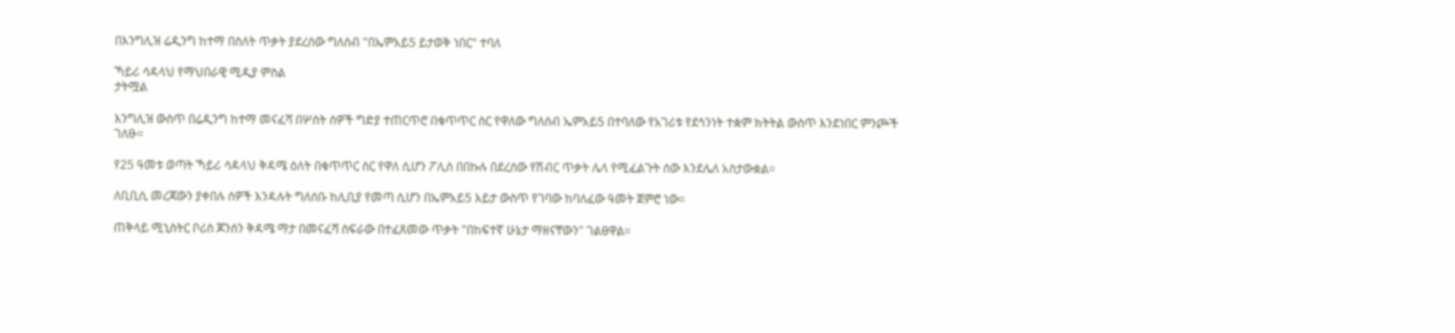በእንግሊዝ ሬዲንግ ከተማ በስለት ጥቃት ያደረሰው ግለሰብ "በኤምአይ5 ይታወቅ ነበር" ተባለ

ኻይሪ ሳዳላህ የማህበራዊ ሚዲያ ምስል
ታትሟል

እንግሊዝ ውስጥ በሬዲንግ ከተማ መናፈሻ በሦስት ሰዎች ግድያ ተጠርጥሮ በቁጥጥር ስር የዋለው ግለሰብ ኤምአይ5 በተባለው የአገሪቱ የደኅንነት ተቋም ክትትል ውስጥ እንደነበር ምንጮች ገለፁ።

የ25 ዓመቱ ወጣት ኻይሪ ሳዳላህ ቅዳሜ ዕለት በቁጥጥር ስር የዋለ ሲሆን ፖሊስ በበኩሉ በደረሰው የሽብር ጥቃት ሌላ የሚፈልጉት ሰው እንደሌለ አስታውቋል።

ለቢቢሲ መረጃውን ያቀበሉ ሰዎች እንዳሉት ግለሰቡ ከሊቢያ የመጣ ሲሆን በኤምአይ5 እይታ ውስጥ የገባው ከባለፈው ዓመት ጀምሮ ነው።

ጠቅላይ ሚኒስትር ቦሪስ ጆንሰን ቅዳሜ ማታ በመናፈሻ ስፍራው በተፈጸመው ጥቃት "በከፍተኛ ሁኔታ ማዘናቸውን" ገልፀዋል።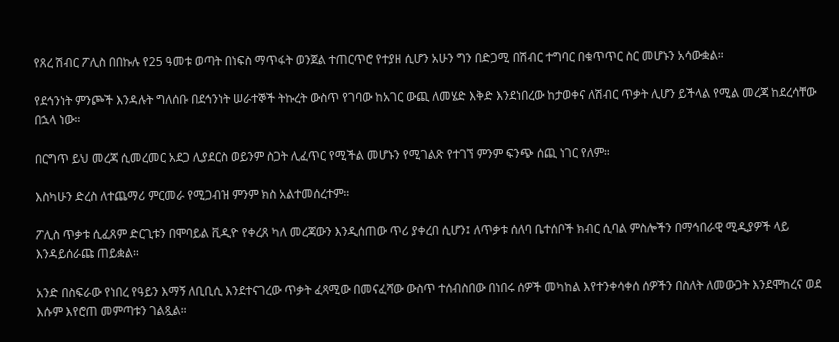የጸረ ሽብር ፖሊስ በበኩሉ የ25 ዓመቱ ወጣት በነፍስ ማጥፋት ወንጀል ተጠርጥሮ የተያዘ ሲሆን አሁን ግን በድጋሚ በሽብር ተግባር በቁጥጥር ስር መሆኑን አሳውቋል።

የደኅንነት ምንጮች እንዳሉት ግለሰቡ በደኅንነት ሠራተኞች ትኩረት ውስጥ የገባው ከአገር ውጪ ለመሄድ እቅድ እንደነበረው ከታወቀና ለሽብር ጥቃት ሊሆን ይችላል የሚል መረጃ ከደረሳቸው በኋላ ነው።

በርግጥ ይህ መረጃ ሲመረመር አደጋ ሊያደርስ ወይንም ስጋት ሊፈጥር የሚችል መሆኑን የሚገልጽ የተገኘ ምንም ፍንጭ ሰጪ ነገር የለም።

እስካሁን ድረስ ለተጨማሪ ምርመራ የሚጋብዝ ምንም ክስ አልተመሰረተም።

ፖሊስ ጥቃቱ ሲፈጸም ድርጊቱን በሞባይል ቪዲዮ የቀረጸ ካለ መረጃውን እንዲሰጠው ጥሪ ያቀረበ ሲሆን፤ ለጥቃቱ ሰለባ ቤተሰቦች ክብር ሲባል ምስሎችን በማኅበራዊ ሚዲያዎች ላይ እንዳይሰራጩ ጠይቋል።

አንድ በስፍራው የነበረ የዓይን እማኝ ለቢቢሲ እንደተናገረው ጥቃት ፈጻሚው በመናፈሻው ውስጥ ተሰብስበው በነበሩ ሰዎች መካከል እየተንቀሳቀሰ ሰዎችን በስለት ለመውጋት እንደሞከረና ወደ እሱም እየሮጠ መምጣቱን ገልጿል።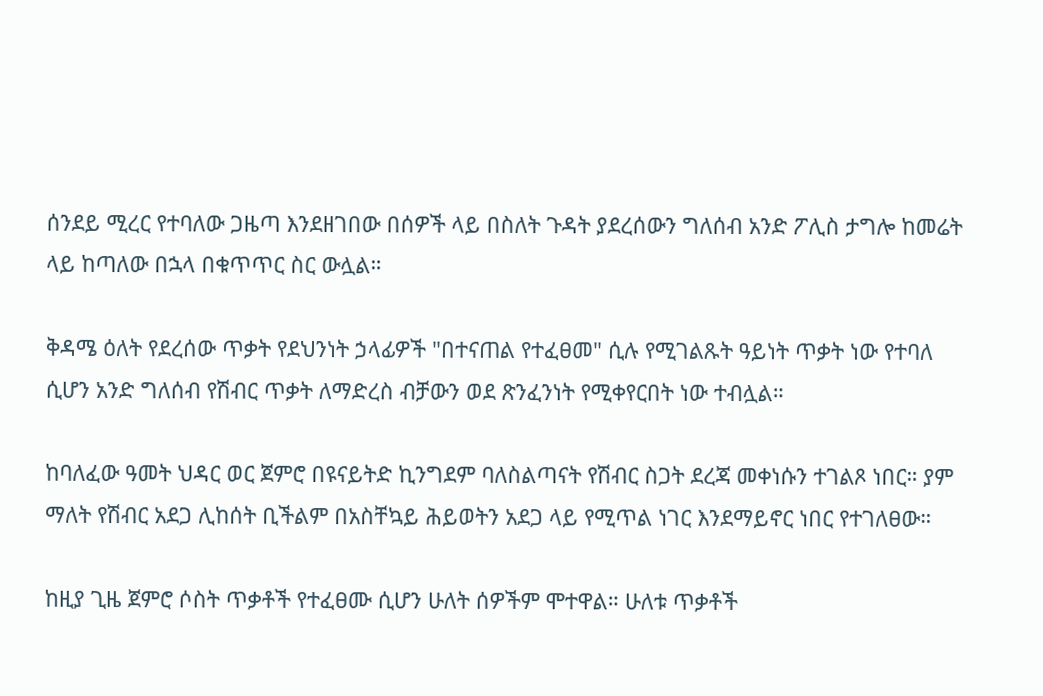ሰንደይ ሚረር የተባለው ጋዜጣ እንደዘገበው በሰዎች ላይ በስለት ጉዳት ያደረሰውን ግለሰብ አንድ ፖሊስ ታግሎ ከመሬት ላይ ከጣለው በኋላ በቁጥጥር ስር ውሏል።

ቅዳሜ ዕለት የደረሰው ጥቃት የደህንነት ኃላፊዎች "በተናጠል የተፈፀመ" ሲሉ የሚገልጹት ዓይነት ጥቃት ነው የተባለ ሲሆን አንድ ግለሰብ የሽብር ጥቃት ለማድረስ ብቻውን ወደ ጽንፈንነት የሚቀየርበት ነው ተብሏል።

ከባለፈው ዓመት ህዳር ወር ጀምሮ በዩናይትድ ኪንግደም ባለስልጣናት የሽብር ስጋት ደረጃ መቀነሱን ተገልጾ ነበር። ያም ማለት የሽብር አደጋ ሊከሰት ቢችልም በአስቸኳይ ሕይወትን አደጋ ላይ የሚጥል ነገር እንደማይኖር ነበር የተገለፀው።

ከዚያ ጊዜ ጀምሮ ሶስት ጥቃቶች የተፈፀሙ ሲሆን ሁለት ሰዎችም ሞተዋል። ሁለቱ ጥቃቶች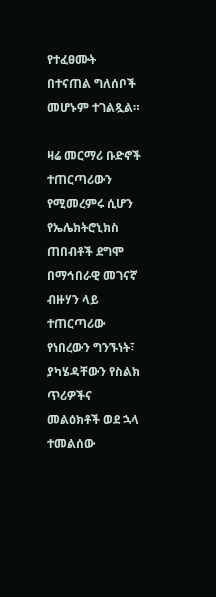የተፈፀሙት በተናጠል ግለሰቦች መሆኑም ተገልጿል።

ዛሬ መርማሪ ቡድኖች ተጠርጣሪውን የሚመረምሩ ሲሆን የኤሌክትሮኒክስ ጠበብቶች ደግሞ በማኅበራዊ መገናኛ ብዙሃን ላይ ተጠርጣሪው የነበረውን ግንኙነት፣ ያካሄዳቸውን የስልክ ጥሪዎችና መልዕክቶች ወደ ኋላ ተመልሰው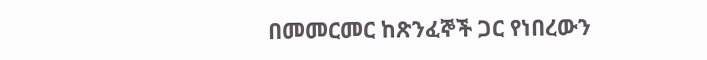በመመርመር ከጽንፈኞች ጋር የነበረውን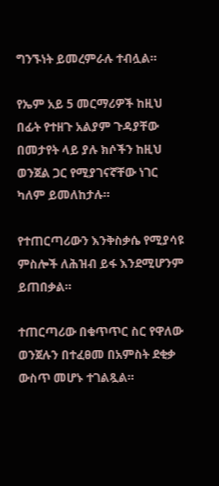ግንኙነት ይመረምራሉ ተብሏል።

የኤም አይ 5 መርማሪዎች ከዚህ በፊት የተዘጉ አልያም ጉዳያቸው በመታየት ላይ ያሉ ክሶችን ከዚህ ወንጀል ጋር የሚያገናኛቸው ነገር ካለም ይመለከታሉ።

የተጠርጣሪውን እንቅስቃሴ የሚያሳዩ ምስሎች ለሕዝብ ይፋ እንደሚሆንም ይጠበቃል።

ተጠርጣሪው በቁጥጥር ስር የዋለው ወንጀሉን በተፈፀመ በአምስት ደቂቃ ውስጥ መሆኑ ተገልጿል።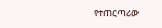የተጠርጣሪው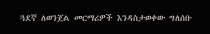ጓደኛ ለወንጀል መርማሪዎች እንዳስታወቀው ግለሰቡ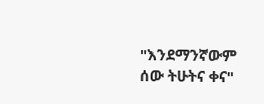"እንደማንኛውም ሰው ትሁትና ቀና"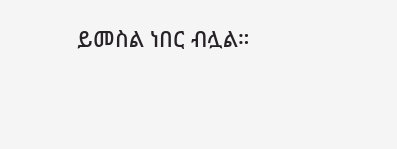ይመስል ነበር ብሏል።